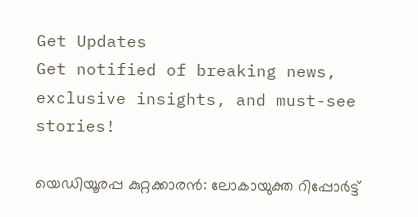Get Updates
Get notified of breaking news, exclusive insights, and must-see stories!

യെഡിയൂരപ്പ കുറ്റക്കാരന്‍: ലോകായുക്ത റിപ്പോര്‍ട്ട്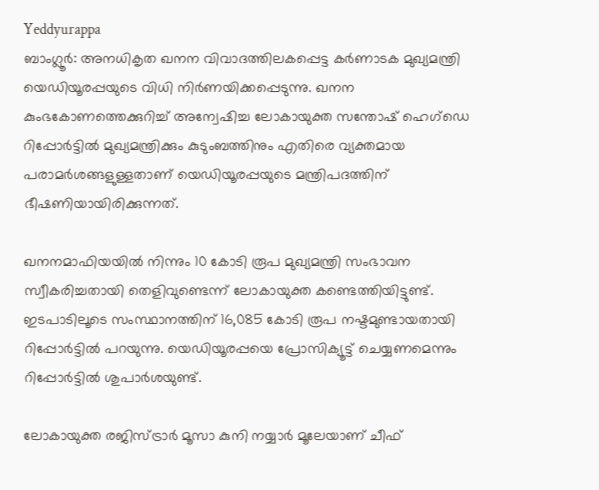Yeddyurappa
ബാംഗ്ലൂര്‍: അനധികൃത ഖനന വിവാദത്തിലകപ്പെട്ട കര്‍ണാടക മുഖ്യമന്ത്രി യെഡിയൂരപ്പയുടെ വിധി നിര്‍ണയിക്കപ്പെടുന്നു. ഖനന കുംഭകോണത്തെക്കുറിച്ച് അന്വേഷിച്ച ലോകായുക്ത സന്തോഷ് ഹെഗ്‌ഡെ റിപ്പോര്‍ട്ടില്‍ മുഖ്യമന്ത്രിക്കും കുടുംബത്തിനും എതിരെ വ്യക്തമായ പരാമര്‍ശങ്ങളുള്ളതാണ് യെഡിയൂരപ്പയുടെ മന്ത്രിപദത്തിന് ഭീഷണിയായിരിക്കുന്നത്.

ഖനനമാഫിയയില്‍ നിന്നും 10 കോടി രൂപ മുഖ്യമന്ത്രി സംഭാവന സ്വീകരിച്ചതായി തെളിവുണ്ടെന്ന് ലോകായുക്ത കണ്ടെത്തിയിട്ടുണ്ട്. ഇടപാടിലൂടെ സംസ്ഥാനത്തിന് 16,085 കോടി രൂപ നഷ്ടമുണ്ടായതായി റിപ്പോര്‍ട്ടില്‍ പറയുന്നു. യെഡിയൂരപ്പയെ പ്രോസിക്യൂട്ട് ചെയ്യണമെന്നും റിപ്പോര്‍ട്ടില്‍ ശുപാര്‍ശയുണ്ട്.

ലോകായുക്ത രജിസ്ട്രാര്‍ മൂസാ കുനി നയ്യാര്‍ മൂലേയാണ് ചീഫ്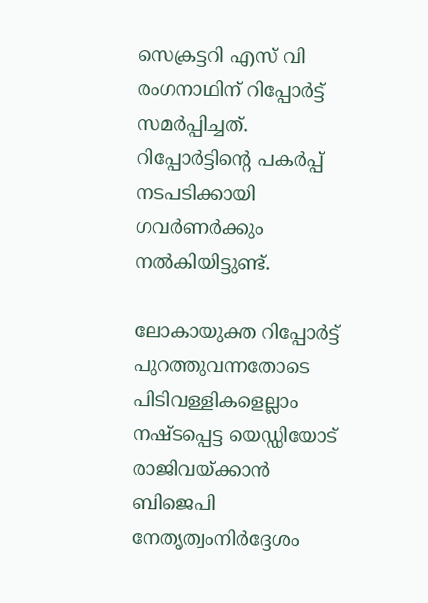സെക്രട്ടറി എസ് വി രംഗനാഥിന് റിപ്പോര്‍ട്ട് സമര്‍പ്പിച്ചത്. റിപ്പോര്‍ട്ടിന്റെ പകര്‍പ്പ് നടപടിക്കായി ഗവര്‍ണര്‍ക്കും നല്‍കിയിട്ടുണ്ട്.

ലോകായുക്ത റിപ്പോര്‍ട്ട് പുറത്തുവന്നതോടെ പിടിവള്ളികളെല്ലാം നഷ്ടപ്പെട്ട യെഡ്ഡിയോട് രാജിവയ്ക്കാന്‍ ബിജെപി നേതൃത്വംനിര്‍ദ്ദേശം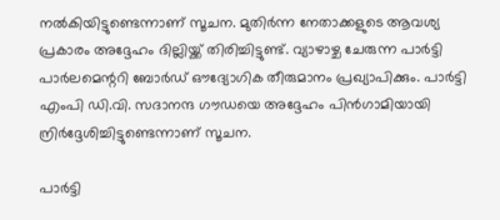നല്‍കിയിട്ടുണ്ടെന്നാണ് സൂചന. മുതിര്‍ന്ന നേതാക്കളുടെ ആവശ്യ പ്രകാരം അദ്ദേഹം ദില്ലിയ്ക്ക് തിരിച്ചിട്ടുണ്ട്. വ്യാഴാഴ്ച ചേരുന്ന പാര്‍ട്ടി പാര്‍ലമെന്ററി ബോര്‍ഡ് ഔദ്യോഗിക തീരുമാനം പ്രഖ്യാപിക്കും. പാര്‍ട്ടി എംപി ഡി.വി. സദാനന്ദ ഗൗഡയെ അദ്ദേഹം പിന്‍ഗാമിയായി ന്രിര്‍ദ്ദേശിച്ചിട്ടുണ്ടെന്നാണ് സൂചന.

പാര്‍ട്ടി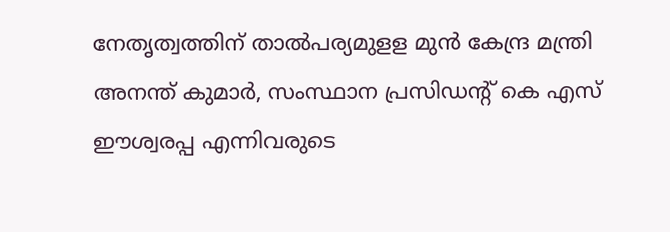നേതൃത്വത്തിന് താല്‍പര്യമുളള മുന്‍ കേന്ദ്ര മന്ത്രി അനന്ത് കുമാര്‍, സംസ്ഥാന പ്രസിഡന്റ് കെ എസ് ഈശ്വരപ്പ എന്നിവരുടെ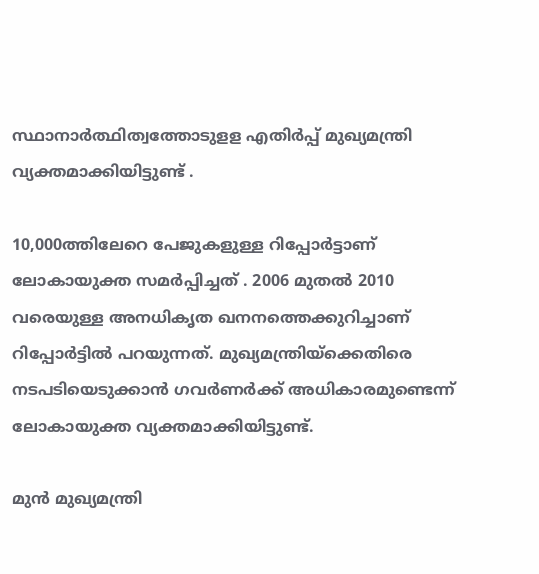സ്ഥാനാര്‍ത്ഥിത്വത്തോടുളള എതിര്‍പ്പ് മുഖ്യമന്ത്രി വ്യക്തമാക്കിയിട്ടുണ്ട് .

10,000ത്തിലേറെ പേജുകളുള്ള റിപ്പോര്‍ട്ടാണ് ലോകായുക്ത സമര്‍പ്പിച്ചത് . 2006 മുതല്‍ 2010 വരെയുള്ള അനധികൃത ഖനനത്തെക്കുറിച്ചാണ് റിപ്പോര്‍ട്ടില്‍ പറയുന്നത്. മുഖ്യമന്ത്രിയ്‌ക്കെതിരെ നടപടിയെടുക്കാന്‍ ഗവര്‍ണര്‍ക്ക് അധികാരമുണ്ടെന്ന് ലോകായുക്ത വ്യക്തമാക്കിയിട്ടുണ്ട്.

മുന്‍ മുഖ്യമന്ത്രി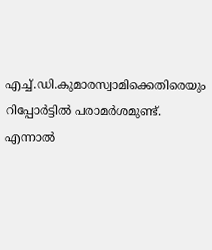എച്ച്.ഡി.കുമാരസ്വാമിക്കെതിരെയും റിപ്പോര്‍ട്ടില്‍ പരാമര്‍ശമുണ്ട്. എന്നാല്‍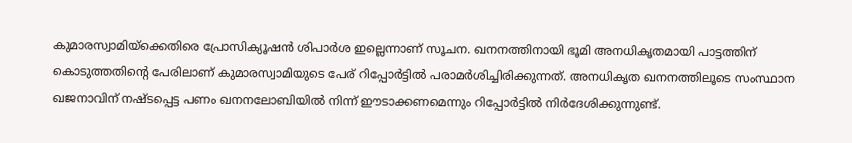കുമാരസ്വാമിയ്‌ക്കെതിരെ പ്രോസിക്യൂഷന്‍ ശിപാര്‍ശ ഇല്ലെന്നാണ് സൂചന. ഖനനത്തിനായി ഭൂമി അനധികൃതമായി പാട്ടത്തിന് കൊടുത്തതിന്റെ പേരിലാണ് കുമാരസ്വാമിയുടെ പേര് റിപ്പോര്‍ട്ടില്‍ പരാമര്‍ശിച്ചിരിക്കുന്നത്. അനധികൃത ഖനനത്തിലൂടെ സംസ്ഥാന ഖജനാവിന് നഷ്ടപ്പെട്ട പണം ഖനനലോബിയില്‍ നിന്ന് ഈടാക്കണമെന്നും റിപ്പോര്‍ട്ടില്‍ നിര്‍ദേശിക്കുന്നുണ്ട്.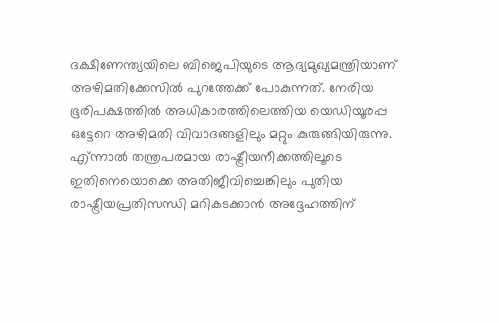ദക്ഷിണേന്ത്യയിലെ ബിജെപിയുടെ ആദ്യമുഖ്യമന്ത്രിയാണ് അഴിമതിക്കേസില്‍ പുറത്തേക്ക് പോകുന്നത്. നേരിയ ഭൂരിപക്ഷത്തില്‍ അധികാരത്തിലെത്തിയ യെഡിയൂരപ്പ ഒട്ടേറെ അഴിമതി വിവാദങ്ങളിലും മറ്റും കുരുങ്ങിയിരുന്നു. എ്ന്നാല്‍ തന്ത്രപരമായ രാഷ്ട്രീയനീക്കത്തിലൂടെ ഇതിനെയൊക്കെ അതിജീവിച്ചെങ്കിലും പുതിയ രാഷ്ട്രീയപ്രതിസന്ധി മറികടക്കാന്‍ അദ്ദേഹത്തിന്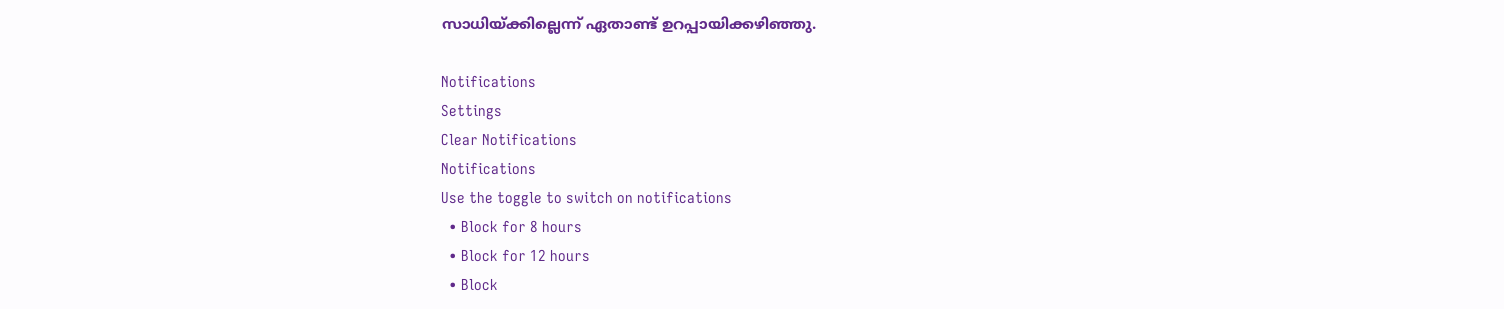സാധിയ്ക്കില്ലെന്ന് ഏതാണ്ട് ഉറപ്പായിക്കഴിഞ്ഞു.

Notifications
Settings
Clear Notifications
Notifications
Use the toggle to switch on notifications
  • Block for 8 hours
  • Block for 12 hours
  • Block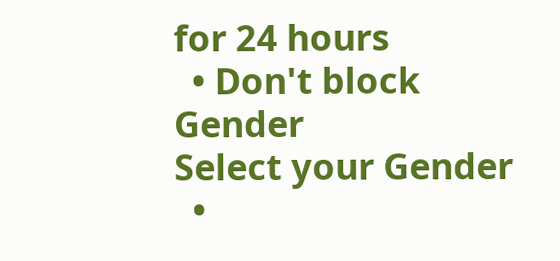for 24 hours
  • Don't block
Gender
Select your Gender
  •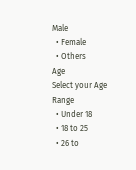Male
  • Female
  • Others
Age
Select your Age Range
  • Under 18
  • 18 to 25
  • 26 to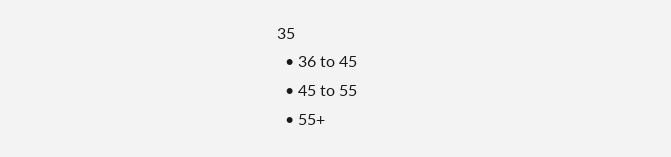35
  • 36 to 45
  • 45 to 55
  • 55+